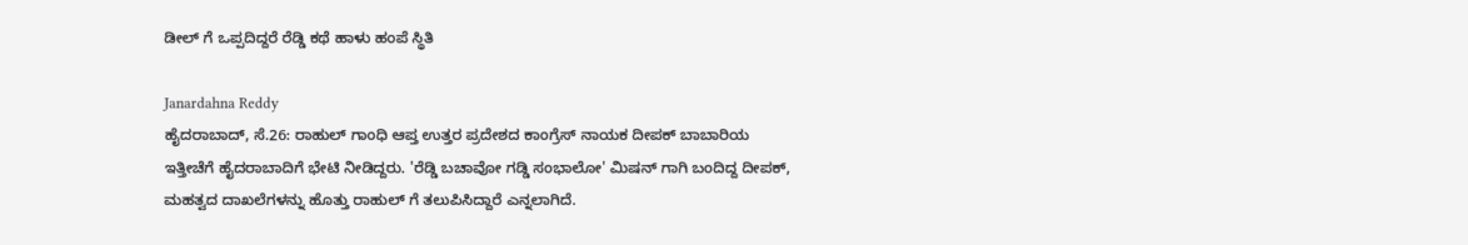ಡೀಲ್ ಗೆ ಒಪ್ಪದಿದ್ದರೆ ರೆಡ್ಡಿ ಕಥೆ ಹಾಳು ಹಂಪೆ ಸ್ಥಿತಿ

Janardahna Reddy
ಹೈದರಾಬಾದ್, ಸೆ.26: ರಾಹುಲ್ ಗಾಂಧಿ ಆಪ್ತ ಉತ್ತರ ಪ್ರದೇಶದ ಕಾಂಗ್ರೆಸ್ ನಾಯಕ ದೀಪಕ್ ಬಾಬಾರಿಯ ಇತ್ತೀಚೆಗೆ ಹೈದರಾಬಾದಿಗೆ ಭೇಟಿ ನೀಡಿದ್ದರು. 'ರೆಡ್ಡಿ ಬಚಾವೋ ಗಡ್ಡಿ ಸಂಭಾಲೋ' ಮಿಷನ್ ಗಾಗಿ ಬಂದಿದ್ದ ದೀಪಕ್, ಮಹತ್ವದ ದಾಖಲೆಗಳನ್ನು ಹೊತ್ತು ರಾಹುಲ್ ಗೆ ತಲುಪಿಸಿದ್ದಾರೆ ಎನ್ನಲಾಗಿದೆ.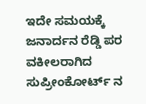ಇದೇ ಸಮಯಕ್ಕೆ ಜನಾರ್ದನ ರೆಡ್ಡಿ ಪರ ವಕೀಲರಾಗಿದ ಸುಪ್ರೀಂಕೋರ್ಟ್ ನ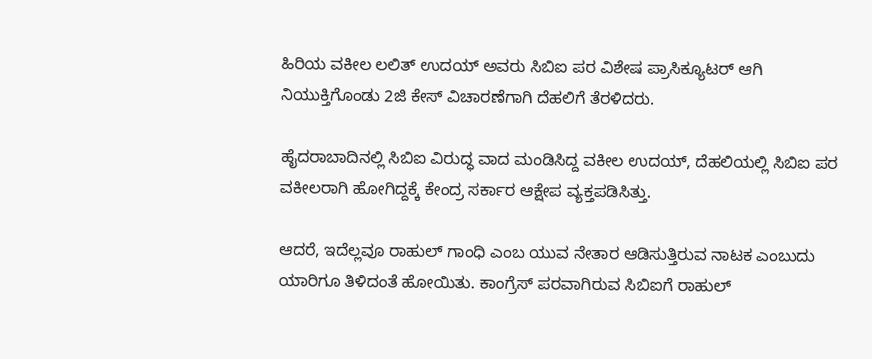ಹಿರಿಯ ವಕೀಲ ಲಲಿತ್ ಉದಯ್ ಅವರು ಸಿಬಿಐ ಪರ ವಿಶೇಷ ಪ್ರಾಸಿಕ್ಯೂಟರ್ ಆಗಿ ನಿಯುಕ್ತಿಗೊಂಡು 2ಜಿ ಕೇಸ್ ವಿಚಾರಣೆಗಾಗಿ ದೆಹಲಿಗೆ ತೆರಳಿದರು.

ಹೈದರಾಬಾದಿನಲ್ಲಿ ಸಿಬಿಐ ವಿರುದ್ಧ ವಾದ ಮಂಡಿಸಿದ್ದ ವಕೀಲ ಉದಯ್, ದೆಹಲಿಯಲ್ಲಿ ಸಿಬಿಐ ಪರ ವಕೀಲರಾಗಿ ಹೋಗಿದ್ದಕ್ಕೆ ಕೇಂದ್ರ ಸರ್ಕಾರ ಆಕ್ಷೇಪ ವ್ಯಕ್ತಪಡಿಸಿತ್ತು.

ಆದರೆ, ಇದೆಲ್ಲವೂ ರಾಹುಲ್ ಗಾಂಧಿ ಎಂಬ ಯುವ ನೇತಾರ ಆಡಿಸುತ್ತಿರುವ ನಾಟಕ ಎಂಬುದು ಯಾರಿಗೂ ತಿಳಿದಂತೆ ಹೋಯಿತು. ಕಾಂಗ್ರೆಸ್ ಪರವಾಗಿರುವ ಸಿಬಿಐಗೆ ರಾಹುಲ್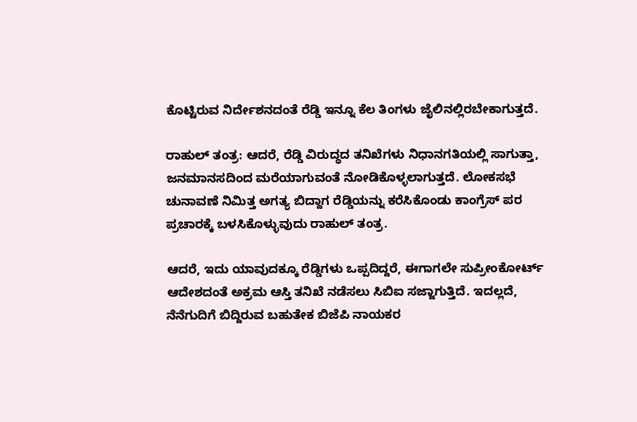ಕೊಟ್ಟಿರುವ ನಿರ್ದೇಶನದಂತೆ ರೆಡ್ಡಿ ಇನ್ನೂ ಕೆಲ ತಿಂಗಳು ಜೈಲಿನಲ್ಲಿರಬೇಕಾಗುತ್ತದೆ.

ರಾಹುಲ್ ತಂತ್ರ: ಆದರೆ, ರೆಡ್ಡಿ ವಿರುದ್ಧದ ತನಿಖೆಗಳು ನಿಧಾನಗತಿಯಲ್ಲಿ ಸಾಗುತ್ತಾ, ಜನಮಾನಸದಿಂದ ಮರೆಯಾಗುವಂತೆ ನೋಡಿಕೊಳ್ಳಲಾಗುತ್ತದೆ. ಲೋಕಸಭೆ ಚುನಾವಣೆ ನಿಮಿತ್ತ ಅಗತ್ಯ ಬಿದ್ದಾಗ ರೆಡ್ಡಿಯನ್ನು ಕರೆಸಿಕೊಂಡು ಕಾಂಗ್ರೆಸ್ ಪರ ಪ್ರಚಾರಕ್ಕೆ ಬಳಸಿಕೊಳ್ಳುವುದು ರಾಹುಲ್ ತಂತ್ರ.

ಆದರೆ, ಇದು ಯಾವುದಕ್ಕೂ ರೆಡ್ಡಿಗಳು ಒಪ್ಪದಿದ್ದರೆ, ಈಗಾಗಲೇ ಸುಪ್ರೀಂಕೋರ್ಟ್ ಆದೇಶದಂತೆ ಅಕ್ರಮ ಆಸ್ತಿ ತನಿಖೆ ನಡೆಸಲು ಸಿಬಿಐ ಸಜ್ಜಾಗುತ್ತಿದೆ. ಇದಲ್ಲದೆ, ನೆನೆಗುದಿಗೆ ಬಿದ್ದಿರುವ ಬಹುತೇಕ ಬಿಜೆಪಿ ನಾಯಕರ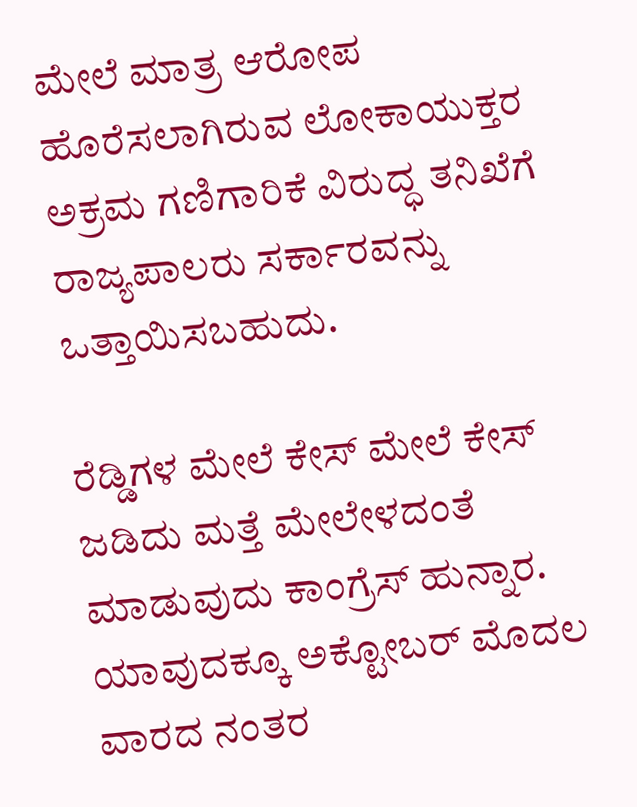ಮೇಲೆ ಮಾತ್ರ ಆರೋಪ ಹೊರೆಸಲಾಗಿರುವ ಲೋಕಾಯುಕ್ತರ ಅಕ್ರಮ ಗಣಿಗಾರಿಕೆ ವಿರುದ್ಧ ತನಿಖೆಗೆ ರಾಜ್ಯಪಾಲರು ಸರ್ಕಾರವನ್ನು ಒತ್ತಾಯಿಸಬಹುದು.

ರೆಡ್ಡಿಗಳ ಮೇಲೆ ಕೇಸ್ ಮೇಲೆ ಕೇಸ್ ಜಡಿದು ಮತ್ತೆ ಮೇಲೇಳದಂತೆ ಮಾಡುವುದು ಕಾಂಗ್ರೆಸ್ ಹುನ್ನಾರ. ಯಾವುದಕ್ಕೂ ಅಕ್ಟೋಬರ್ ಮೊದಲ ವಾರದ ನಂತರ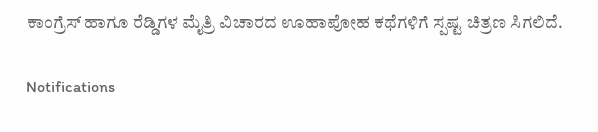ಕಾಂಗ್ರೆಸ್ ಹಾಗೂ ರೆಡ್ಡಿಗಳ ಮೈತ್ರಿ ವಿಚಾರದ ಊಹಾಪೋಹ ಕಥೆಗಳಿಗೆ ಸ್ಪಷ್ಟ ಚಿತ್ರಣ ಸಿಗಲಿದೆ.

Notifications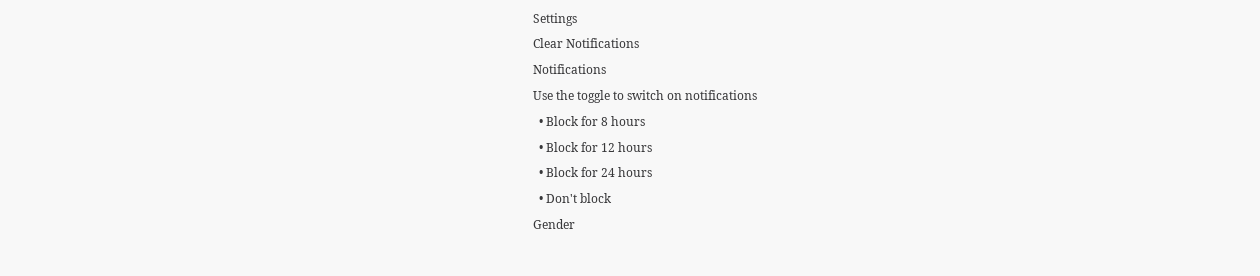Settings
Clear Notifications
Notifications
Use the toggle to switch on notifications
  • Block for 8 hours
  • Block for 12 hours
  • Block for 24 hours
  • Don't block
Gender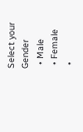Select your Gender
  • Male
  • Female
  •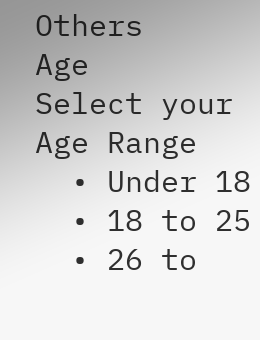Others
Age
Select your Age Range
  • Under 18
  • 18 to 25
  • 26 to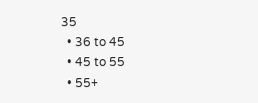35
  • 36 to 45
  • 45 to 55
  • 55+